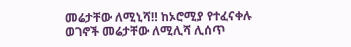መሬታቸው ለሚኒሻ‼ ከኦሮሚያ የተፈናቀሉ ወገኖች መሬታቸው ለሚሊሻ ሊሰጥ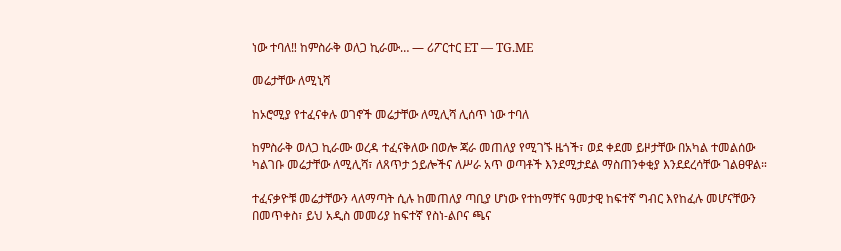ነው ተባለ‼ ከምስራቅ ወለጋ ኪራሙ… — ሪፖርተር ET — TG.ME

መሬታቸው ለሚኒሻ

ከኦሮሚያ የተፈናቀሉ ወገኖች መሬታቸው ለሚሊሻ ሊሰጥ ነው ተባለ

ከምስራቅ ወለጋ ኪራሙ ወረዳ ተፈናቅለው በወሎ ጃራ መጠለያ የሚገኙ ዜጎች፣ ወደ ቀደመ ይዞታቸው በአካል ተመልሰው ካልገቡ መሬታቸው ለሚሊሻ፣ ለጸጥታ ኃይሎችና ለሥራ አጥ ወጣቶች እንደሚታደል ማስጠንቀቂያ እንደደረሳቸው ገልፀዋል።

ተፈናቃዮቹ መሬታቸውን ላለማጣት ሲሉ ከመጠለያ ጣቢያ ሆነው የተከማቸና ዓመታዊ ከፍተኛ ግብር እየከፈሉ መሆናቸውን በመጥቀስ፣ ይህ አዲስ መመሪያ ከፍተኛ የስነ-ልቦና ጫና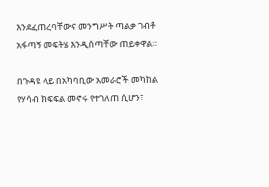እንደፈጠረባቸውና መንግሥት ጣልቃ ገብቶ አፋጣኝ መፍትሄ እንዲሰጣቸው ጠይቀዋል።

በጉዳዩ ላይ በአካባቢው አመራሮች መካከል የሃሳብ ክፍፍል መኖሩ የተገለጠ ሲሆን፣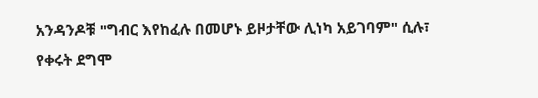አንዳንዶቹ "ግብር እየከፈሉ በመሆኑ ይዞታቸው ሊነካ አይገባም" ሲሉ፣ የቀሩት ደግሞ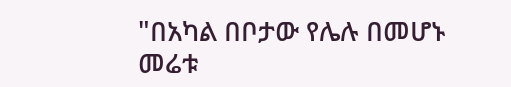"በአካል በቦታው የሌሉ በመሆኑ መሬቱ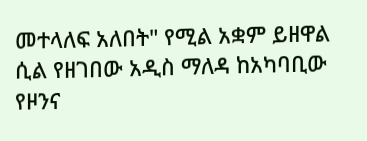መተላለፍ አለበት" የሚል አቋም ይዘዋል ሲል የዘገበው አዲስ ማለዳ ከአካባቢው የዞንና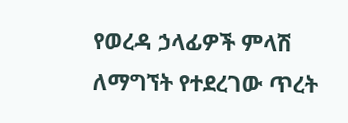የወረዳ ኃላፊዎች ምላሽ ለማግኘት የተደረገው ጥረት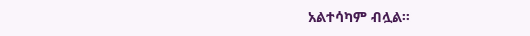አልተሳካም ብሏል።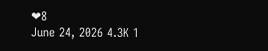❤8
June 24, 2026 4.3K 1